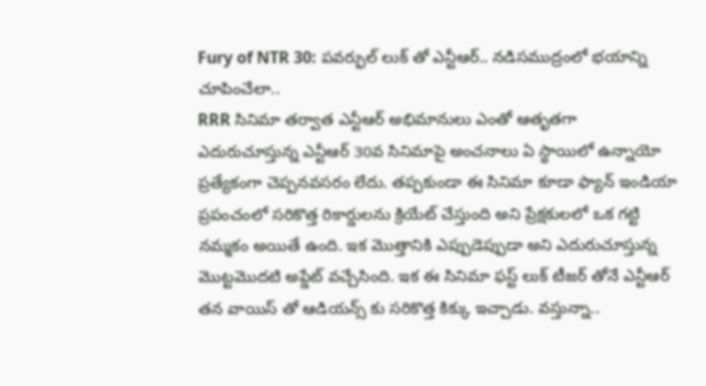Fury of NTR 30: పవర్ఫుల్ లుక్ తో ఎన్టీఆర్.. నడిసముద్రంలో భయాన్ని చూపించేలా..
RRR సినిమా తర్వాత ఎన్టీఆర్ అభిమానులు ఎంతో ఆతృతగా ఎదురుచూస్తున్న ఎన్టీఆర్ 30వ సినిమాపై అంచనాలు ఏ స్థాయిలో ఉన్నాయో ప్రత్యేకంగా చెప్పనవసరం లేదు. తప్పకుండా ఈ సినిమా కూడా ఫ్యాన్ ఇండియా ప్రపంచంలో సరికొత్త రికార్డులను క్రియేట్ చేస్తుంది అని ప్రేక్షకులలో ఒక గట్టి నమ్మకం అయితే ఉంది. ఇక మొత్తానికి ఎప్పుడెప్పుడా అని ఎదురుచూస్తున్న మొట్టమొదటి అప్డేట్ వచ్చేసింది. ఇక ఈ సినిమా ఫస్ట్ లుక్ టీజర్ తోనే ఎన్టీఆర్ తన వాయిస్ తో ఆడియన్స్ కు సరికొత్త కిక్కు ఇచ్చాడు. వస్తున్నా..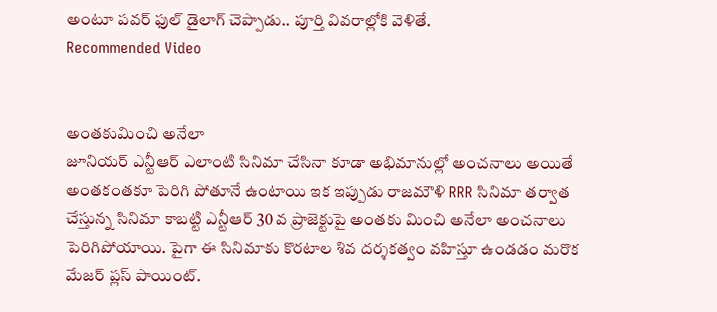అంటూ పవర్ ఫుల్ డైలాగ్ చెప్పాడు.. పూర్తి వివరాల్లోకి వెళితే.
Recommended Video


అంతకుమించి అనేలా
జూనియర్ ఎన్టీఆర్ ఎలాంటి సినిమా చేసినా కూడా అభిమానుల్లో అంచనాలు అయితే అంతకంతకూ పెరిగి పోతూనే ఉంటాయి ఇక ఇప్పుడు రాజమౌళి RRR సినిమా తర్వాత చేస్తున్న సినిమా కాబట్టి ఎన్టీఆర్ 30 వ ప్రాజెక్టుపై అంతకు మించి అనేలా అంచనాలు పెరిగిపోయాయి. పైగా ఈ సినిమాకు కొరటాల శివ దర్శకత్వం వహిస్తూ ఉండడం మరొక మేజర్ ప్లస్ పాయింట్.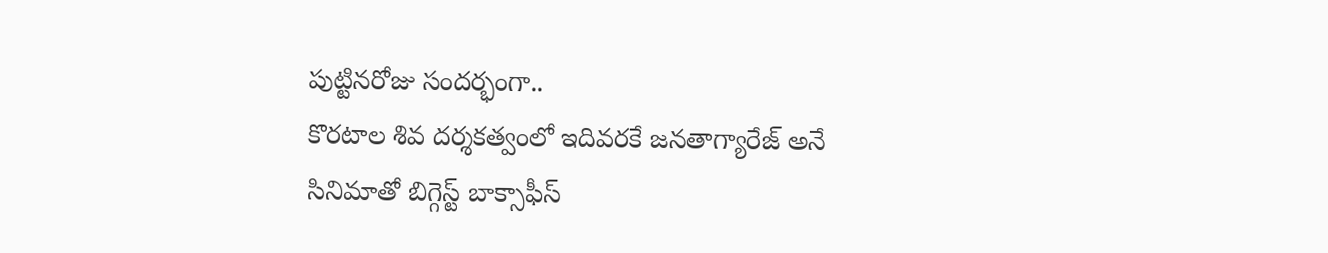పుట్టినరోజు సందర్భంగా..
కొరటాల శివ దర్శకత్వంలో ఇదివరకే జనతాగ్యారేజ్ అనే సినిమాతో బిగ్గెస్ట్ బాక్సాఫీస్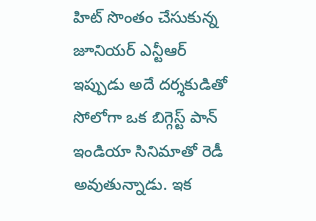హిట్ సొంతం చేసుకున్న జూనియర్ ఎన్టీఆర్ ఇప్పుడు అదే దర్శకుడితో సోలోగా ఒక బిగ్గెస్ట్ పాన్ ఇండియా సినిమాతో రెడీ అవుతున్నాడు. ఇక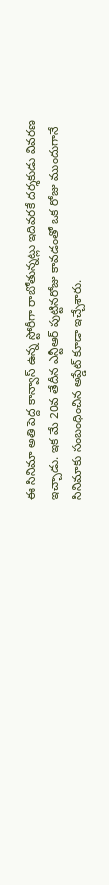ఈ సినిమా అతి పెద్ద కాన్వాస్ ఉన్న స్టోరీగా రాబోతున్నట్లు ఇదివరకే దర్శకుడు వివరణ ఇచ్చాడు. ఇక మే 20వ తేదీన ఎన్టీఆర్ పుట్టినరోజు కావడంతో ఒక రోజు ముందుగానే సినిమాకు సంబంధించిన అప్డేట్ కూడా ఇచ్చేశారు.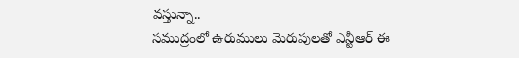వస్తున్నా..
సముద్రంలో ఉరుములు మెరుపులతో ఎన్టీఆర్ ఈ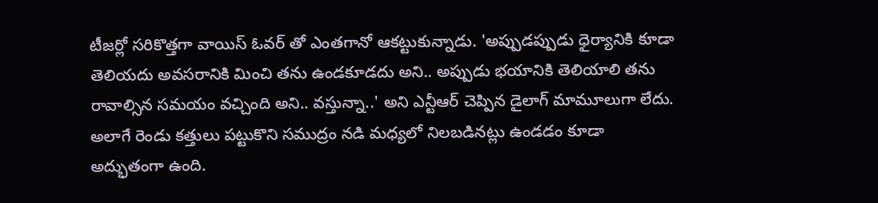టీజర్లో సరికొత్తగా వాయిస్ ఓవర్ తో ఎంతగానో ఆకట్టుకున్నాడు. 'అప్పుడప్పుడు ధైర్యానికి కూడా తెలియదు అవసరానికి మించి తను ఉండకూడదు అని.. అప్పుడు భయానికి తెలియాలి తను రావాల్సిన సమయం వచ్చింది అని.. వస్తున్నా..' అని ఎన్టీఆర్ చెప్పిన డైలాగ్ మామూలుగా లేదు. అలాగే రెండు కత్తులు పట్టుకొని సముద్రం నడి మధ్యలో నిలబడినట్లు ఉండడం కూడా అద్భుతంగా ఉంది.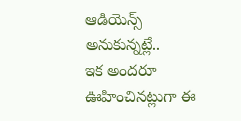ఆడియెన్స్ అనుకున్నట్లే..
ఇక అందరూ ఊహించినట్లుగా ఈ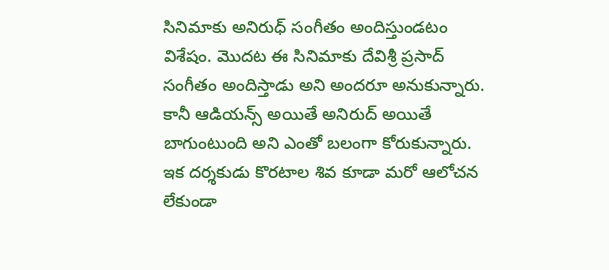సినిమాకు అనిరుధ్ సంగీతం అందిస్తుండటం విశేషం. మొదట ఈ సినిమాకు దేవిశ్రీ ప్రసాద్ సంగీతం అందిస్తాడు అని అందరూ అనుకున్నారు. కానీ ఆడియన్స్ అయితే అనిరుద్ అయితే బాగుంటుంది అని ఎంతో బలంగా కోరుకున్నారు. ఇక దర్శకుడు కొరటాల శివ కూడా మరో ఆలోచన లేకుండా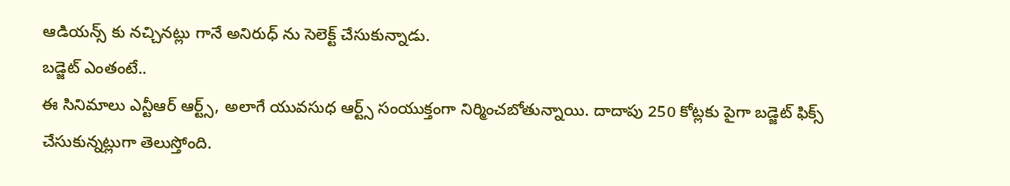ఆడియన్స్ కు నచ్చినట్లు గానే అనిరుధ్ ను సెలెక్ట్ చేసుకున్నాడు.
బడ్జెట్ ఎంతంటే..
ఈ సినిమాలు ఎన్టీఆర్ ఆర్ట్స్, అలాగే యువసుధ ఆర్ట్స్ సంయుక్తంగా నిర్మించబోతున్నాయి. దాదాపు 250 కోట్లకు పైగా బడ్జెట్ ఫిక్స్ చేసుకున్నట్లుగా తెలుస్తోంది.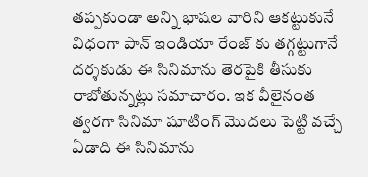తప్పకుండా అన్ని భాషల వారిని ఆకట్టుకునే విధంగా పాన్ ఇండియా రేంజ్ కు తగ్గట్టుగానే దర్శకుడు ఈ సినిమాను తెరపైకి తీసుకు రాబోతున్నట్లు సమాచారం. ఇక వీలైనంత త్వరగా సినిమా షూటింగ్ మొదలు పెట్టి వచ్చే ఏడాది ఈ సినిమాను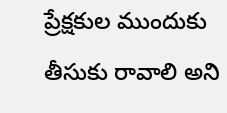ప్రేక్షకుల ముందుకు తీసుకు రావాలి అని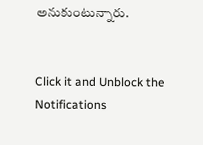అనుకుంటున్నారు.


Click it and Unblock the Notifications